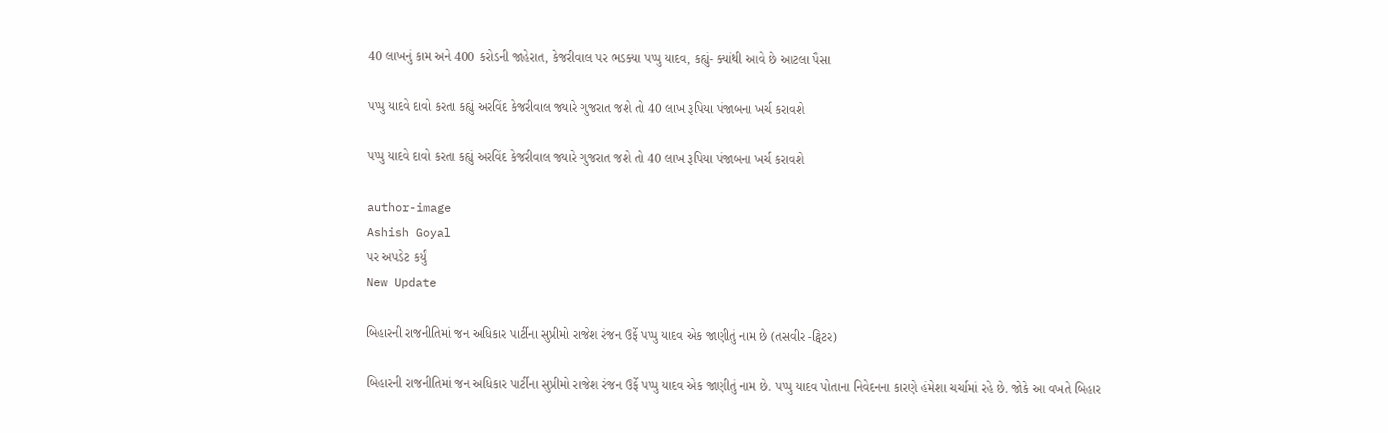40 લાખનું કામ અને 400 કરોડની જાહેરાત, કેજરીવાલ પર ભડક્યા પપ્પુ યાદવ, કહ્યું- ક્યાંથી આવે છે આટલા પૈસા

પપ્પુ યાદવે દાવો કરતા કહ્યું અરવિંદ કેજરીવાલ જ્યારે ગુજરાત જશે તો 40 લાખ રૂપિયા પંજાબના ખર્ચ કરાવશે

પપ્પુ યાદવે દાવો કરતા કહ્યું અરવિંદ કેજરીવાલ જ્યારે ગુજરાત જશે તો 40 લાખ રૂપિયા પંજાબના ખર્ચ કરાવશે

author-image
Ashish Goyal
પર અપડેટ કર્યું
New Update

બિહારની રાજનીતિમાં જન અધિકાર પાર્ટીના સુપ્રીમો રાજેશ રંજન ઉર્ફે પપ્પુ યાદવ એક જાણીતું નામ છે (તસવીર -ટ્વિટર)

બિહારની રાજનીતિમાં જન અધિકાર પાર્ટીના સુપ્રીમો રાજેશ રંજન ઉર્ફે પપ્પુ યાદવ એક જાણીતું નામ છે. પપ્પુ યાદવ પોતાના નિવેદનના કારણે હંમેશા ચર્ચામાં રહે છે. જોકે આ વખતે બિહાર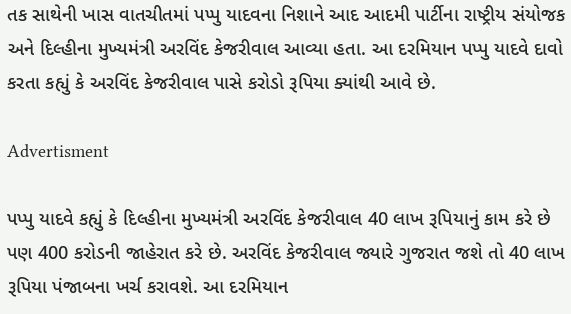તક સાથેની ખાસ વાતચીતમાં પપ્પુ યાદવના નિશાને આદ આદમી પાર્ટીના રાષ્ટ્રીય સંયોજક અને દિલ્હીના મુખ્યમંત્રી અરવિંદ કેજરીવાલ આવ્યા હતા. આ દરમિયાન પપ્પુ યાદવે દાવો કરતા કહ્યું કે અરવિંદ કેજરીવાલ પાસે કરોડો રૂપિયા ક્યાંથી આવે છે.

Advertisment

પપ્પુ યાદવે કહ્યું કે દિલ્હીના મુખ્યમંત્રી અરવિંદ કેજરીવાલ 40 લાખ રૂપિયાનું કામ કરે છે પણ 400 કરોડની જાહેરાત કરે છે. અરવિંદ કેજરીવાલ જ્યારે ગુજરાત જશે તો 40 લાખ રૂપિયા પંજાબના ખર્ચ કરાવશે. આ દરમિયાન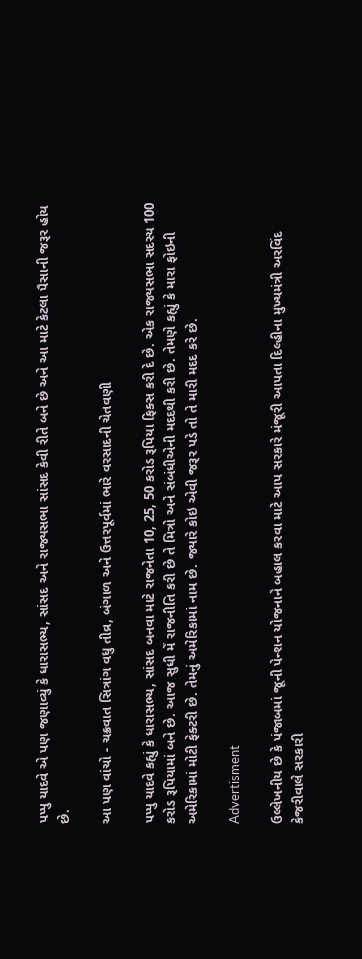પપ્પુ યાદવે એ પણ જણાવ્યું કે ધારાસભ્ય, સાંસદ અને રાજ્યસભા સાંસદ કેવી રીતે બને છે અને આ માટે કેટલા પૈસાની જરૂર હોય છે.

આ પણ વાંચો - ચક્રવાત સિત્રાંગ વધુ તીવ્ર, બંગાળ અને ઉત્તરપૂર્વમાં ભારે વરસાદની ચેતવણી

પપ્પુ યાદવે કહ્યું કે ધારાસભ્ય, સાંસદ બનવા માટે રાજનેતા 10, 25, 50 કરોડ રૂપિયા ફિક્સ કરી દે છે. એક રાજ્યસભા સદસ્ય 100 કરોડ રૂપિયામાં બને છે. આજ સુધી મેં રાજનીતિ કરી છે તે મિત્રો અને સંબંધીએની મદદથી કરી છે. તેમણે કહ્યું કે મારા ફોઇની અમેરિકામાં મોટી ફેક્ટરી છે. તેમનું અમેરિકામાં નામ છે. જ્યારે કોઇ એવી જરૂર પડે તો તે મારી મદદ કરે છે.

Advertisment

ઉલ્લેખનીય છે કે પંજાબમાં જૂની પેન્શન યોજનાને બહાલ કરવા માટે આપ સરકારે મંજૂરી આપતા દિલ્હીના મુખ્યમંત્રી અરવિંદ કેજરીવાલે સરકારી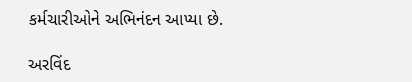કર્મચારીઓને અભિનંદન આપ્યા છે.

અરવિંદ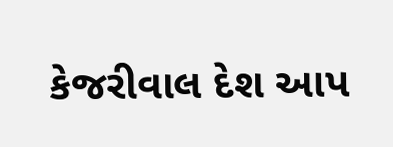કેજરીવાલ દેશ આપ